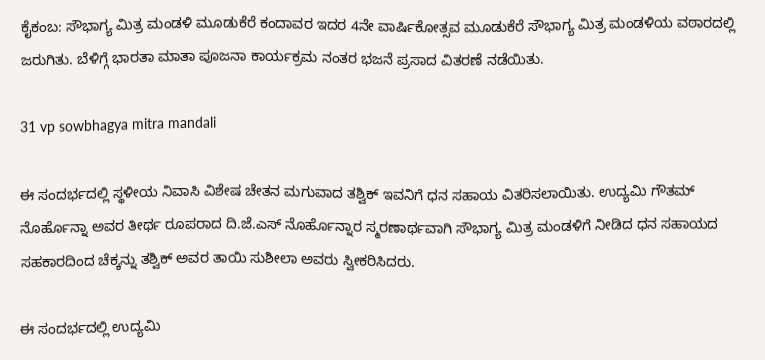ಕೈಕಂಬ: ಸೌಭಾಗ್ಯ ಮಿತ್ರ ಮಂಡಳಿ ಮೂಡುಕೆರೆ ಕಂದಾವರ ಇದರ 4ನೇ ವಾರ್ಷಿಕೋತ್ಸವ ಮೂಡುಕೆರೆ ಸೌಭಾಗ್ಯ ಮಿತ್ರ ಮಂಡಳಿಯ ವಠಾರದಲ್ಲಿ ಜರುಗಿತು. ಬೆಳಿಗ್ಗೆ ಭಾರತಾ ಮಾತಾ ಪೂಜನಾ ಕಾರ್ಯಕ್ರಮ ನಂತರ ಭಜನೆ ಪ್ರಸಾದ ವಿತರಣೆ ನಡೆಯಿತು.

31 vp sowbhagya mitra mandali

ಈ ಸಂದರ್ಭದಲ್ಲಿ ಸ್ಥಳೀಯ ನಿವಾಸಿ ವಿಶೇಷ ಚೇತನ ಮಗುವಾದ ತಶ್ವಿಕ್ ಇವನಿಗೆ ಧನ ಸಹಾಯ ವಿತರಿಸಲಾಯಿತು. ಉದ್ಯಮಿ ಗೌತಮ್ ನೊರ್ಹೊನ್ನಾ ಅವರ ತೀರ್ಥ ರೂಪರಾದ ದಿ.ಜೆ.ಎಸ್ ನೊರ್ಹೊನ್ನಾರ ಸ್ಮರಣಾರ್ಥವಾಗಿ ಸೌಭಾಗ್ಯ ಮಿತ್ರ ಮಂಡಳಿಗೆ ನೀಡಿದ ಧನ ಸಹಾಯದ ಸಹಕಾರದಿಂದ ಚೆಕ್ಕನ್ನು ತಶ್ವಿಕ್ ಅವರ ತಾಯಿ ಸುಶೀಲಾ ಅವರು ಸ್ವೀಕರಿಸಿದರು.

ಈ ಸಂದರ್ಭದಲ್ಲಿ ಉದ್ಯಮಿ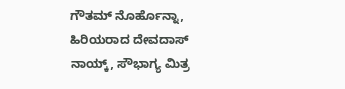ಗೌತಮ್ ನೊರ್ಹೊನ್ನಾ, ಹಿರಿಯರಾದ ದೇವದಾಸ್ ನಾಯ್ಕ್, ಸೌಭಾಗ್ಯ ಮಿತ್ರ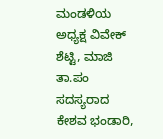ಮಂಡಳಿಯ ಅಧ್ಯಕ್ಷ ವಿವೇಕ್ ಶೆಟ್ಟಿ, ಮಾಜಿ ತಾ.ಪಂ ಸದಸ್ಯರಾದ ಕೇಶವ ಭಂಡಾರಿ,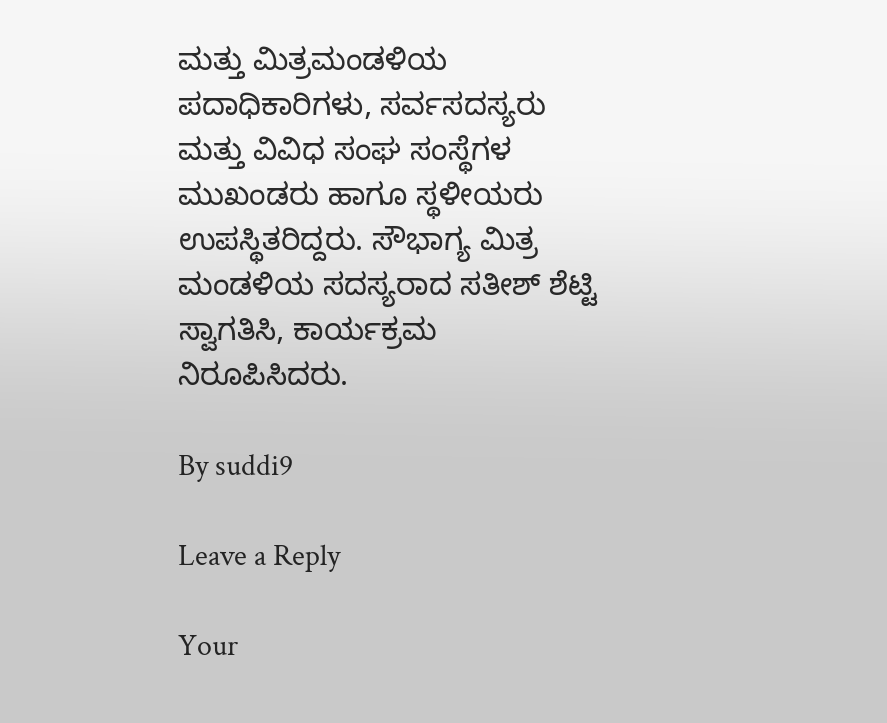ಮತ್ತು ಮಿತ್ರಮಂಡಳಿಯ ಪದಾಧಿಕಾರಿಗಳು, ಸರ್ವಸದಸ್ಯರು ಮತ್ತು ವಿವಿಧ ಸಂಘ ಸಂಸ್ಥೆಗಳ ಮುಖಂಡರು ಹಾಗೂ ಸ್ಥಳೀಯರು ಉಪಸ್ಥಿತರಿದ್ದರು. ಸೌಭಾಗ್ಯ ಮಿತ್ರ ಮಂಡಳಿಯ ಸದಸ್ಯರಾದ ಸತೀಶ್ ಶೆಟ್ಟಿ ಸ್ವಾಗತಿಸಿ, ಕಾರ್ಯಕ್ರಮ ನಿರೂಪಿಸಿದರು.

By suddi9

Leave a Reply

Your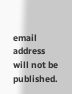email address will not be published.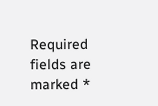Required fields are marked *